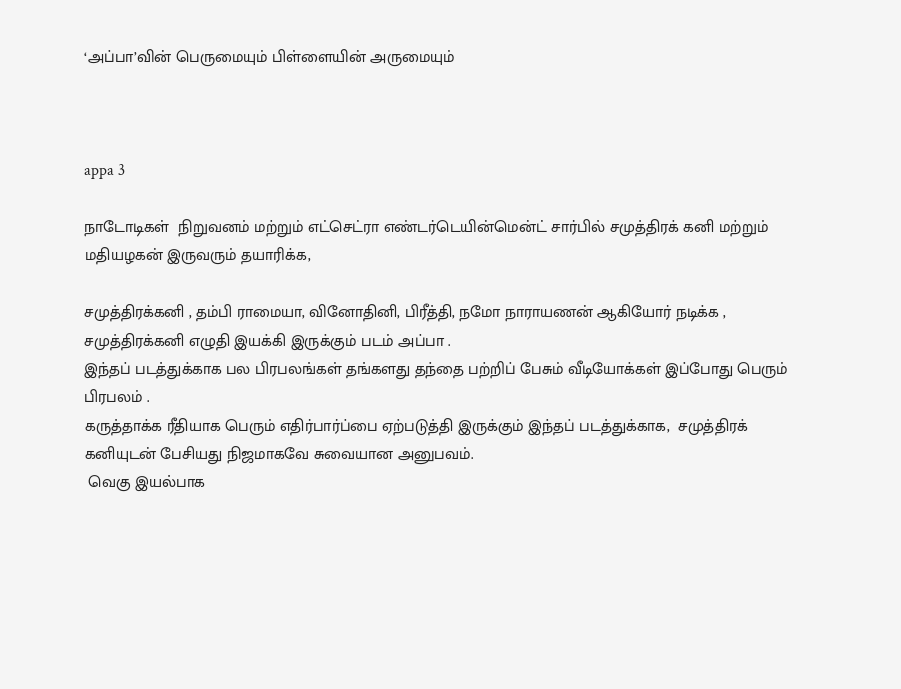‘அப்பா’வின் பெருமையும் பிள்ளையின் அருமையும்



appa 3

நாடோடிகள்  நிறுவனம் மற்றும் எட்செட்ரா எண்டர்டெயின்மென்ட் சார்பில் சமுத்திரக் கனி மற்றும்  மதியழகன் இருவரும் தயாரிக்க,

சமுத்திரக்கனி , தம்பி ராமையா, வினோதினி, பிரீத்தி, நமோ நாராயணன் ஆகியோர் நடிக்க ,
சமுத்திரக்கனி எழுதி இயக்கி இருக்கும் படம் அப்பா .
இந்தப் படத்துக்காக பல பிரபலங்கள் தங்களது தந்தை பற்றிப் பேசும் வீடியோக்கள் இப்போது பெரும் பிரபலம் .
கருத்தாக்க ரீதியாக பெரும் எதிர்பார்ப்பை ஏற்படுத்தி இருக்கும் இந்தப் படத்துக்காக,  சமுத்திரக் கனியுடன் பேசியது நிஜமாகவே சுவையான அனுபவம்.
 வெகு இயல்பாக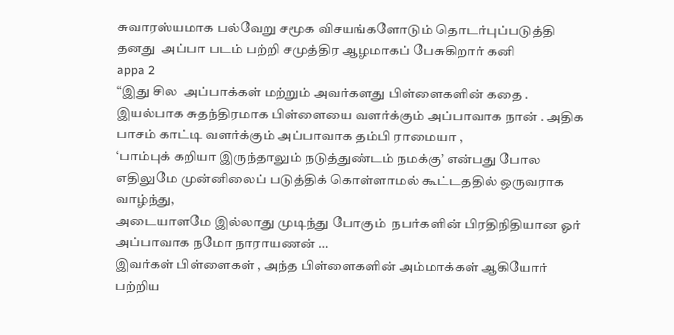சுவாரஸ்யமாக பல்வேறு சமூக விசயங்களோடும் தொடர்புப்படுத்தி தனது  அப்பா படம் பற்றி சமுத்திர ஆழமாகப் பேசுகிறார் கனி
appa 2
“இது சில  அப்பாக்கள் மற்றும் அவர்களது பிள்ளைகளின் கதை .
இயல்பாக சுதந்திரமாக பிள்ளையை வளர்க்கும் அப்பாவாக நான் . அதிக பாசம் காட்டி வளர்க்கும் அப்பாவாக தம்பி ராமையா ,
‘பாம்புக் கறியா இருந்தாலும் நடுத்துண்டம் நமக்கு’ என்பது போல எதிலுமே முன்னிலைப் படுத்திக் கொள்ளாமல் கூட்டததில் ஒருவராக வாழ்ந்து,
அடையாளமே இல்லாது முடிந்து போகும்  நபர்களின் பிரதிநிதியான ஓர் அப்பாவாக நமோ நாராயணன் …
இவர்கள் பிள்ளைகள் , அந்த பிள்ளைகளின் அம்மாக்கள் ஆகியோர் பற்றிய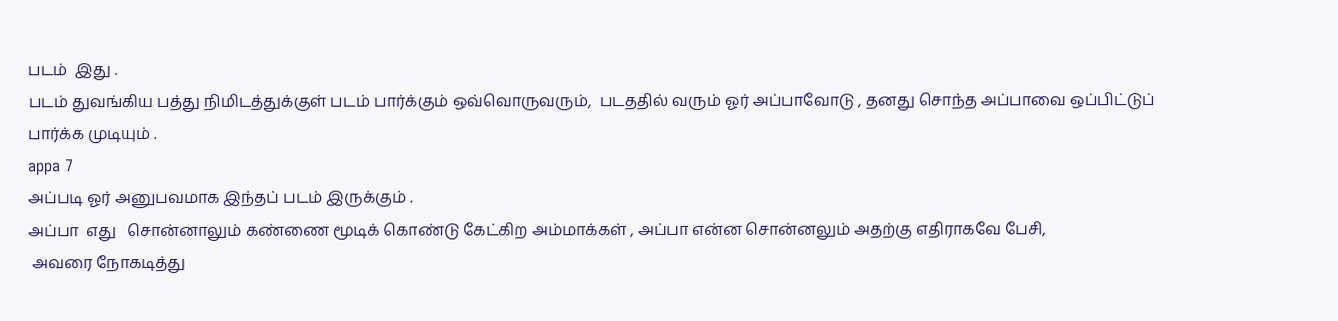படம்  இது .
படம் துவங்கிய பத்து நிமிடத்துக்குள் படம் பார்க்கும் ஒவ்வொருவரும்,  படததில் வரும் ஓர் அப்பாவோடு , தனது சொந்த அப்பாவை ஒப்பிட்டுப் பார்க்க முடியும் .
appa 7
அப்படி ஓர் அனுபவமாக இந்தப் படம் இருக்கும் .
அப்பா  எது   சொன்னாலும் கண்ணை மூடிக் கொண்டு கேட்கிற அம்மாக்கள் , அப்பா என்ன சொன்னலும் அதற்கு எதிராகவே பேசி,
 அவரை நோகடித்து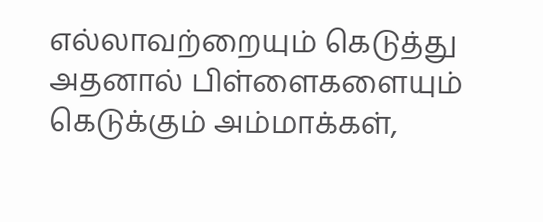எல்லாவற்றையும் கெடுத்து அதனால் பிள்ளைகளையும் கெடுக்கும் அம்மாக்கள்,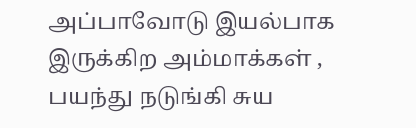அப்பாவோடு இயல்பாக இருக்கிற அம்மாக்கள் , பயந்து நடுங்கி சுய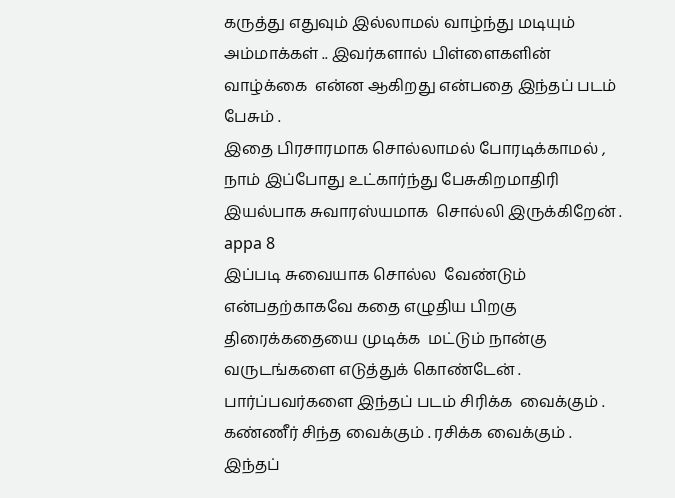கருத்து எதுவும் இல்லாமல் வாழ்ந்து மடியும்  அம்மாக்கள் .. இவர்களால் பிள்ளைகளின் வாழ்க்கை  என்ன ஆகிறது என்பதை இந்தப் படம் பேசும் .
இதை பிரசாரமாக சொல்லாமல் போரடிக்காமல் , நாம் இப்போது உட்கார்ந்து பேசுகிறமாதிரி இயல்பாக சுவாரஸ்யமாக  சொல்லி இருக்கிறேன் .
appa 8
இப்படி சுவையாக சொல்ல  வேண்டும் என்பதற்காகவே கதை எழுதிய பிறகு திரைக்கதையை முடிக்க  மட்டும் நான்கு வருடங்களை எடுத்துக் கொண்டேன் .
பார்ப்பவர்களை இந்தப் படம் சிரிக்க  வைக்கும் . கண்ணீர் சிந்த வைக்கும் . ரசிக்க வைக்கும் .
இந்தப்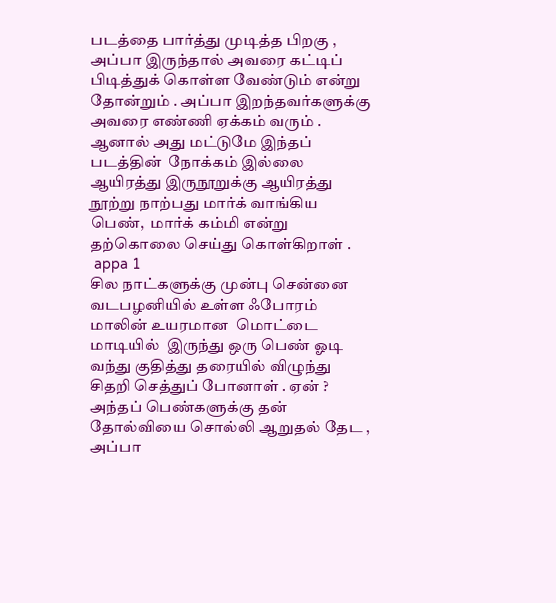படத்தை பார்த்து முடித்த பிறகு ,  அப்பா இருந்தால் அவரை கட்டிப் பிடித்துக் கொள்ள வேண்டும் என்று தோன்றும் . அப்பா இறந்தவர்களுக்கு அவரை எண்ணி ஏக்கம் வரும் .
ஆனால் அது மட்டுமே இந்தப் படத்தின்  நோக்கம் இல்லை
ஆயிரத்து இருநூறுக்கு ஆயிரத்து நூற்று நாற்பது மார்க் வாங்கிய பெண்,  மார்க் கம்மி என்று தற்கொலை செய்து கொள்கிறாள் .
 appa 1
சில நாட்களுக்கு முன்பு சென்னை வடபழனியில் உள்ள ஃபோரம் மாலின் உயரமான  மொட்டை மாடியில்  இருந்து ஒரு பெண் ஓடி வந்து குதித்து தரையில் விழுந்து சிதறி செத்துப் போனாள் . ஏன் ?
அந்தப் பெண்களுக்கு தன் தோல்வியை சொல்லி ஆறுதல் தேட , அப்பா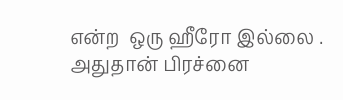என்ற  ஒரு ஹீரோ இல்லை . அதுதான் பிரச்னை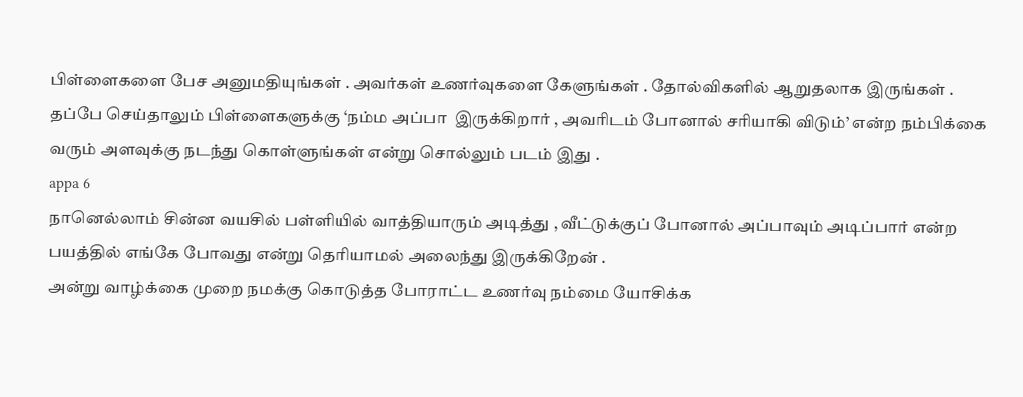பிள்ளைகளை பேச அனுமதியுங்கள் . அவர்கள் உணர்வுகளை கேளுங்கள் . தோல்விகளில் ஆறுதலாக இருங்கள் .
தப்பே செய்தாலும் பிள்ளைகளுக்கு ‘நம்ம அப்பா  இருக்கிறார் , அவரிடம் போனால் சரியாகி விடும்’ என்ற நம்பிக்கை வரும் அளவுக்கு நடந்து கொள்ளுங்கள் என்று சொல்லும் படம் இது .
appa 6
நானெல்லாம் சின்ன வயசில் பள்ளியில் வாத்தியாரும் அடித்து , வீட்டுக்குப் போனால் அப்பாவும் அடிப்பார் என்ற பயத்தில் எங்கே போவது என்று தெரியாமல் அலைந்து இருக்கிறேன் .
அன்று வாழ்க்கை முறை நமக்கு கொடுத்த போராட்ட உணர்வு நம்மை யோசிக்க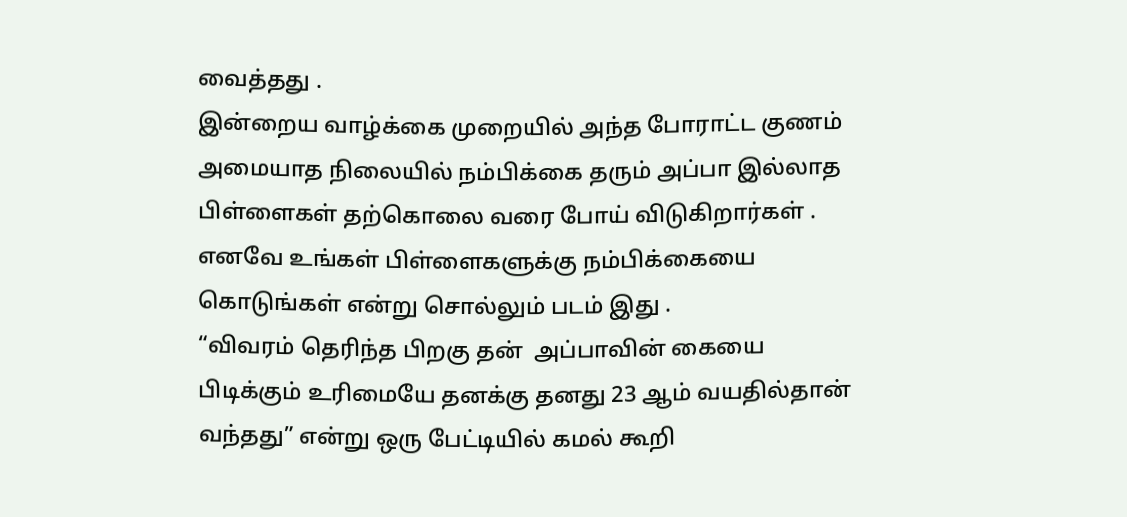வைத்தது .
இன்றைய வாழ்க்கை முறையில் அந்த போராட்ட குணம் அமையாத நிலையில் நம்பிக்கை தரும் அப்பா இல்லாத பிள்ளைகள் தற்கொலை வரை போய் விடுகிறார்கள் .
எனவே உங்கள் பிள்ளைகளுக்கு நம்பிக்கையை கொடுங்கள் என்று சொல்லும் படம் இது .
“விவரம் தெரிந்த பிறகு தன்  அப்பாவின் கையை பிடிக்கும் உரிமையே தனக்கு தனது 23 ஆம் வயதில்தான் வந்தது” என்று ஒரு பேட்டியில் கமல் கூறி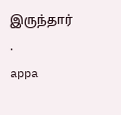இருந்தார் .
appa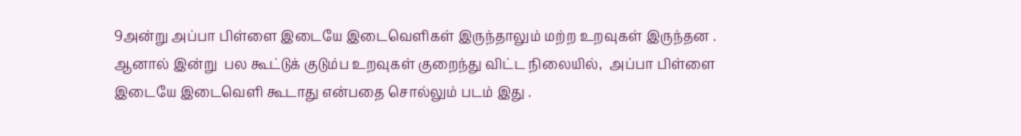9அன்று அப்பா பிள்ளை இடையே இடைவெளிகள் இருந்தாலும் மற்ற உறவுகள் இருந்தன .
ஆனால் இன்று  பல கூட்டுக் குடும்ப உறவுகள் குறைந்து விட்ட நிலையில்,  அப்பா பிள்ளை இடையே இடைவெளி கூடாது என்பதை சொல்லும் படம் இது .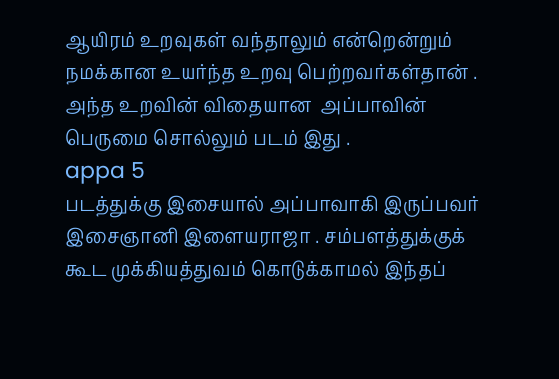ஆயிரம் உறவுகள் வந்தாலும் என்றென்றும் நமக்கான உயர்ந்த உறவு பெற்றவர்கள்தான் . அந்த உறவின் விதையான  அப்பாவின் பெருமை சொல்லும் படம் இது .
appa 5
படத்துக்கு இசையால் அப்பாவாகி இருப்பவர் இசைஞானி இளையராஜா . சம்பளத்துக்குக் கூட முக்கியத்துவம் கொடுக்காமல் இந்தப்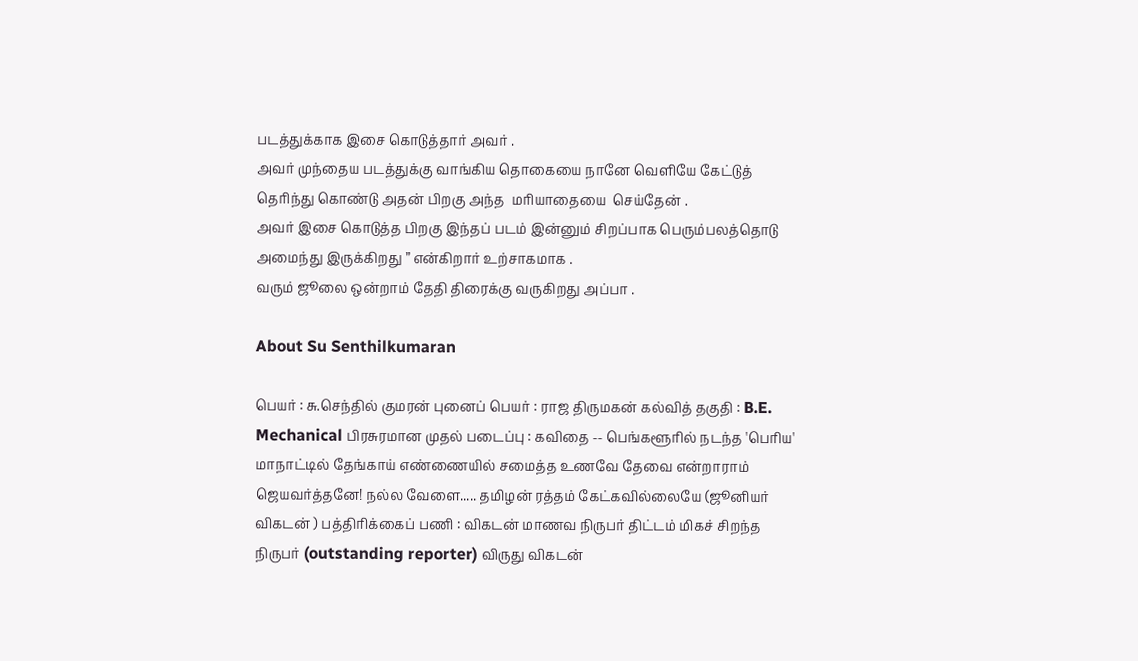படத்துக்காக இசை கொடுத்தார் அவர் .
அவர் முந்தைய படத்துக்கு வாங்கிய தொகையை நானே வெளியே கேட்டுத் தெரிந்து கொண்டு அதன் பிறகு அந்த  மரியாதையை  செய்தேன் .
அவர் இசை கொடுத்த பிறகு இந்தப் படம் இன்னும் சிறப்பாக பெரும்பலத்தொடு  அமைந்து இருக்கிறது ” என்கிறார் உற்சாகமாக .
வரும் ஜூலை ஒன்றாம் தேதி திரைக்கு வருகிறது அப்பா .

About Su Senthilkumaran

பெயர் : சு.செந்தில் குமரன் புனைப் பெயர் : ராஜ திருமகன் கல்வித் தகுதி : B.E. Mechanical பிரசுரமான முதல் படைப்பு : கவிதை -- பெங்களூரில் நடந்த 'பெரிய' மாநாட்டில் தேங்காய் எண்ணையில் சமைத்த உணவே தேவை என்றாராம் ஜெயவர்த்தனே! நல்ல வேளை..... தமிழன் ரத்தம் கேட்கவில்லையே (ஜூனியர் விகடன் ) பத்திரிக்கைப் பணி : விகடன் மாணவ நிருபர் திட்டம் மிகச் சிறந்த நிருபர் (outstanding reporter) விருது விகடன்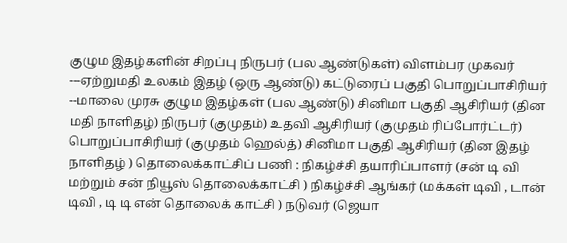குழும இதழ்களின் சிறப்பு நிருபர் (பல ஆண்டுகள்) விளம்பர முகவர் ---ஏற்றுமதி உலகம் இதழ் (ஒரு ஆண்டு) கட்டுரைப் பகுதி பொறுப்பாசிரியர் --மாலை முரசு குழும இதழ்கள் (பல ஆண்டு) சினிமா பகுதி ஆசிரியர் (தின மதி நாளிதழ்) நிருபர் (குமுதம்) உதவி ஆசிரியர் (குமுதம் ரிப்போர்ட்டர்) பொறுப்பாசிரியர் (குமுதம் ஹெல்த்) சினிமா பகுதி ஆசிரியர் (தின இதழ் நாளிதழ் ) தொலைக்காட்சிப் பணி : நிகழ்ச்சி தயாரிப்பாளர் (சன் டி வி மற்றும் சன் நியூஸ் தொலைக்காட்சி ) நிகழ்ச்சி ஆங்கர் (மக்கள் டிவி , டான் டிவி , டி டி என் தொலைக் காட்சி ) நடுவர் (ஜெயா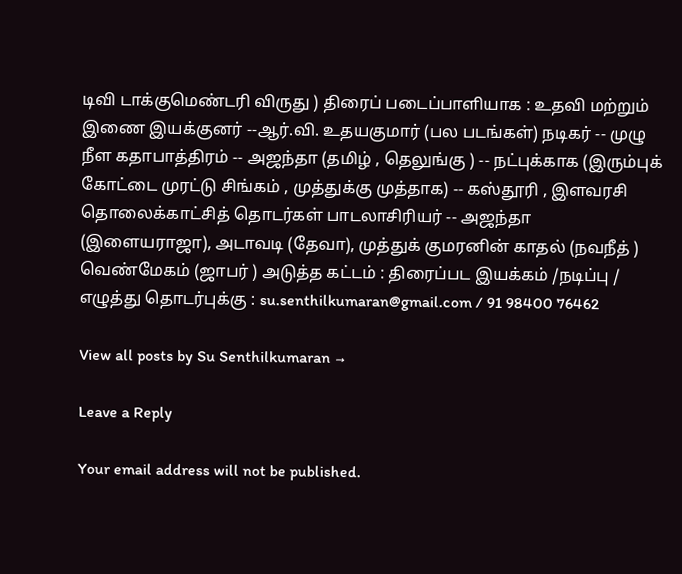டிவி டாக்குமெண்டரி விருது ) திரைப் படைப்பாளியாக : உதவி மற்றும் இணை இயக்குனர் --ஆர்.வி. உதயகுமார் (பல படங்கள்) நடிகர் -- முழு நீள கதாபாத்திரம் -- அஜந்தா (தமிழ் , தெலுங்கு ) -- நட்புக்காக (இரும்புக் கோட்டை முரட்டு சிங்கம் , முத்துக்கு முத்தாக) -- கஸ்தூரி , இளவரசி தொலைக்காட்சித் தொடர்கள் பாடலாசிரியர் -- அஜந்தா (இளையராஜா), அடாவடி (தேவா), முத்துக் குமரனின் காதல் (நவநீத் ) வெண்மேகம் (ஜாபர் ) அடுத்த கட்டம் : திரைப்பட இயக்கம் /நடிப்பு / எழுத்து தொடர்புக்கு : su.senthilkumaran@gmail.com / 91 98400 76462

View all posts by Su Senthilkumaran →

Leave a Reply

Your email address will not be published.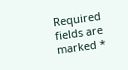Required fields are marked *